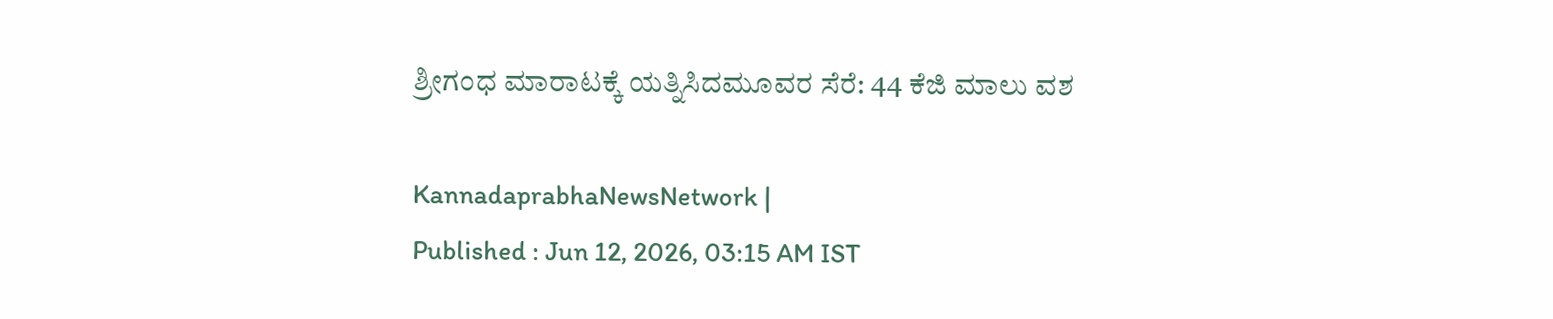ಶ್ರೀಗಂಧ ಮಾರಾಟಕ್ಕೆ ಯತ್ನಿಸಿದಮೂವರ ಸೆರೆ: 44 ಕೆಜಿ ಮಾಲು ವಶ

KannadaprabhaNewsNetwork |
Published : Jun 12, 2026, 03:15 AM IST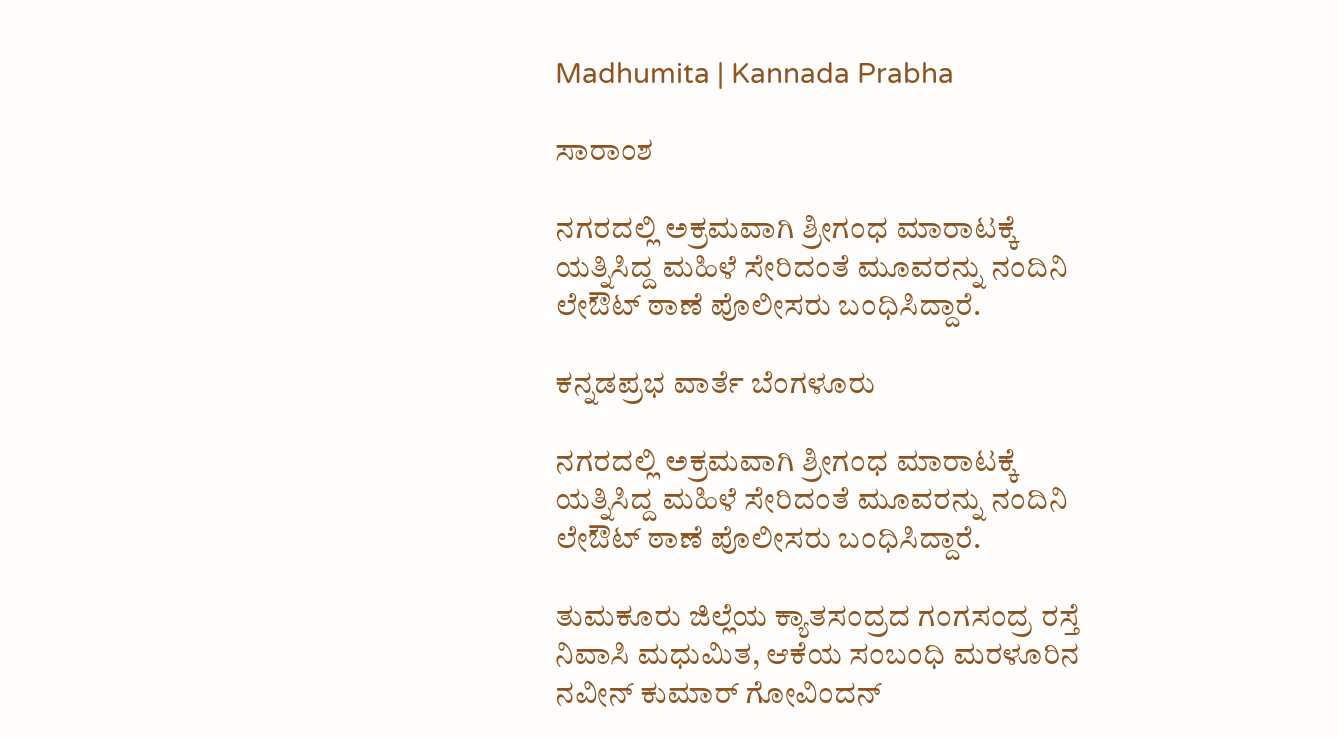Madhumita | Kannada Prabha

ಸಾರಾಂಶ

ನಗರದಲ್ಲಿ ಅಕ್ರಮವಾಗಿ ಶ್ರೀಗಂಧ ಮಾರಾಟಕ್ಕೆ ಯತ್ನಿಸಿದ್ದ ಮಹಿಳೆ ಸೇರಿದಂತೆ ಮೂವರನ್ನು ನಂದಿನಿ ಲೇಔಟ್ ಠಾಣೆ ಪೊಲೀಸರು ಬಂಧಿಸಿದ್ದಾರೆ.

ಕನ್ನಡಪ್ರಭ ವಾರ್ತೆ ಬೆಂಗಳೂರು

ನಗರದಲ್ಲಿ ಅಕ್ರಮವಾಗಿ ಶ್ರೀಗಂಧ ಮಾರಾಟಕ್ಕೆ ಯತ್ನಿಸಿದ್ದ ಮಹಿಳೆ ಸೇರಿದಂತೆ ಮೂವರನ್ನು ನಂದಿನಿ ಲೇಔಟ್ ಠಾಣೆ ಪೊಲೀಸರು ಬಂಧಿಸಿದ್ದಾರೆ.

ತುಮಕೂರು ಜಿಲ್ಲೆಯ ಕ್ಯಾತಸಂದ್ರದ ಗಂಗಸಂದ್ರ ರಸ್ತೆ ನಿವಾಸಿ ಮಧುಮಿತ, ಆಕೆಯ ಸಂಬಂಧಿ ಮರಳೂರಿನ ನವೀನ್ ಕುಮಾರ್ ಗೋವಿಂದನ್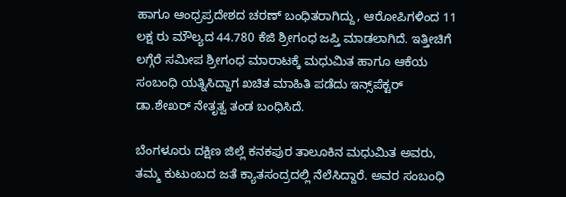ಹಾಗೂ ಆಂಧ್ರಪ್ರದೇಶದ ಚರಣ್ ಬಂಧಿತರಾಗಿದ್ದು, ಆರೋಪಿಗಳಿಂದ 11 ಲಕ್ಷ ರು ಮೌಲ್ಯದ 44.780 ಕೆಜಿ ಶ್ರೀಗಂಧ ಜಪ್ತಿ ಮಾಡಲಾಗಿದೆ. ಇತ್ತೀಚಿಗೆ ಲಗ್ಗೆರೆ ಸಮೀಪ ಶ್ರೀಗಂಧ ಮಾರಾಟಕ್ಕೆ ಮಧುಮಿತ ಹಾಗೂ ಆಕೆಯ ಸಂಬಂಧಿ ಯತ್ನಿಸಿದ್ದಾಗ ಖಚಿತ ಮಾಹಿತಿ ಪಡೆದು ಇನ್ಸ್‌ಪೆಕ್ಟರ್ ಡಾ.ಶೇಖರ್ ನೇತೃತ್ವ ತಂಡ ಬಂಧಿಸಿದೆ.

ಬೆಂಗಳೂರು ದಕ್ಷಿಣ ಜಿಲ್ಲೆ ಕನಕಪುರ ತಾಲೂಕಿನ ಮಧುಮಿತ ಅವರು, ತಮ್ಮ ಕುಟುಂಬದ ಜತೆ ಕ್ಯಾತಸಂದ್ರದಲ್ಲಿ ನೆಲೆಸಿದ್ದಾರೆ. ಅವರ ಸಂಬಂಧಿ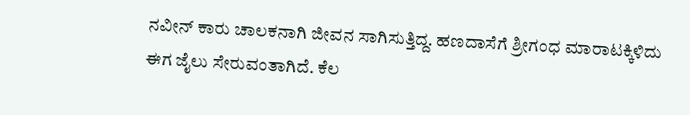ನವೀನ್ ಕಾರು ಚಾಲಕನಾಗಿ ಜೀವನ ಸಾಗಿಸುತ್ತಿದ್ದ. ಹಣದಾಸೆಗೆ ಶ್ರೀಗಂಧ ಮಾರಾಟಕ್ಕಿಳಿದು ಈಗ ಜೈಲು ಸೇರುವಂತಾಗಿದೆ. ಕೆಲ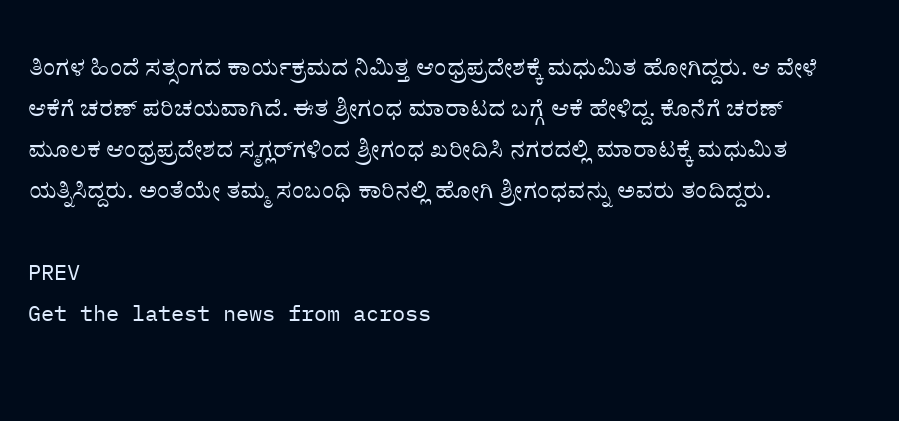ತಿಂಗಳ ಹಿಂದೆ ಸತ್ಸಂಗದ ಕಾರ್ಯಕ್ರಮದ ನಿಮಿತ್ತ ಆಂಧ್ರಪ್ರದೇಶಕ್ಕೆ ಮಧುಮಿತ ಹೋಗಿದ್ದರು. ಆ ವೇಳೆ ಆಕೆಗೆ ಚರಣ್ ಪರಿಚಯವಾಗಿದೆ. ಈತ ಶ್ರೀಗಂಧ ಮಾರಾಟದ ಬಗ್ಗೆ ಆಕೆ ಹೇಳಿದ್ದ. ಕೊನೆಗೆ ಚರಣ್ ಮೂಲಕ ಆಂಧ್ರಪ್ರದೇಶದ ಸ್ಮಗ್ಲರ್‌ಗಳಿಂದ ಶ್ರೀಗಂಧ ಖರೀದಿಸಿ ನಗರದಲ್ಲಿ ಮಾರಾಟಕ್ಕೆ ಮಧುಮಿತ ಯತ್ನಿಸಿದ್ದರು. ಅಂತೆಯೇ ತಮ್ಮ ಸಂಬಂಧಿ ಕಾರಿನಲ್ಲಿ ಹೋಗಿ ಶ್ರೀಗಂಧವನ್ನು ಅವರು ತಂದಿದ್ದರು.

PREV
Get the latest news from across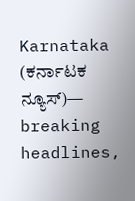Karnataka (ಕರ್ನಾಟಕ ನ್ಯೂಸ್)— breaking headlines,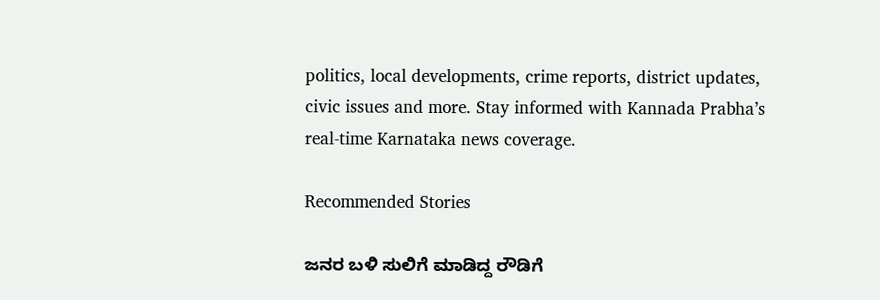politics, local developments, crime reports, district updates, civic issues and more. Stay informed with Kannada Prabha’s real‑time Karnataka news coverage.

Recommended Stories

ಜನರ ಬಳಿ ಸುಲಿಗೆ ಮಾಡಿದ್ದ ರೌಡಿಗೆ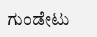ಗುಂಡೇಟು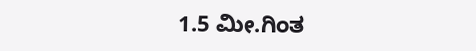1.5 ಮೀ.ಗಿಂತ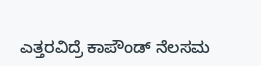ಎತ್ತರವಿದ್ರೆ ಕಾಪೌಂಡ್‌ ನೆಲಸಮ